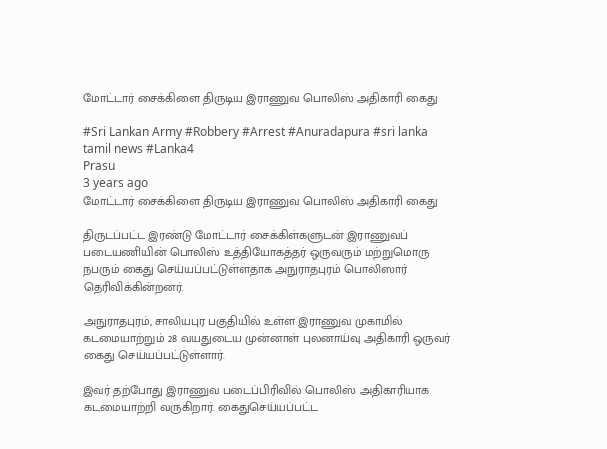மோட்டார் சைக்கிளை திருடிய இராணுவ பொலிஸ் அதிகாரி கைது

#Sri Lankan Army #Robbery #Arrest #Anuradapura #sri lanka tamil news #Lanka4
Prasu
3 years ago
மோட்டார் சைக்கிளை திருடிய இராணுவ பொலிஸ் அதிகாரி கைது

திருடப்பட்ட இரண்டு மோட்டார் சைக்கிள்களுடன் இராணுவப் படையணியின் பொலிஸ் உத்தியோகத்தர் ஒருவரும் மற்றுமொரு நபரும் கைது செய்யப்பட்டுள்ளதாக அநுராதபுரம் பொலிஸார் தெரிவிக்கின்றனர்.

அநுராதபுரம், சாலியபுர பகுதியில் உள்ள இராணுவ முகாமில் கடமையாற்றும் 28 வயதுடைய முன்னாள் புலனாய்வு அதிகாரி ஒருவர் கைது செய்யப்பட்டுள்ளார்.

இவர் தற்போது இராணுவ படைப்பிரிவில் பொலிஸ் அதிகாரியாக கடமையாற்றி வருகிறார். கைதுசெய்யப்பட்ட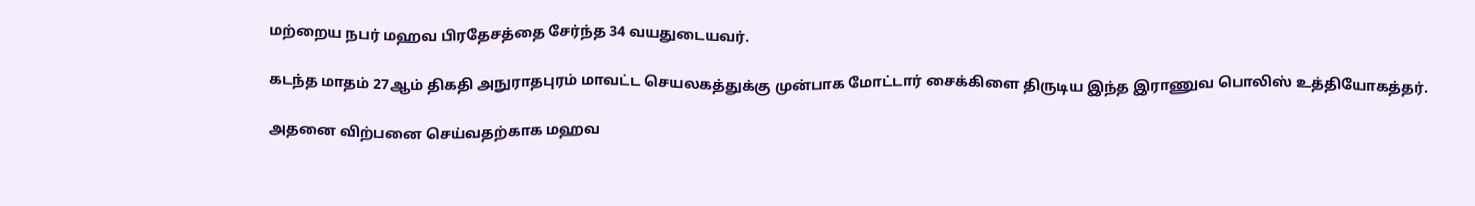மற்றைய நபர் மஹவ பிரதேசத்தை சேர்ந்த 34 வயதுடையவர்.

கடந்த மாதம் 27ஆம் திகதி அநுராதபுரம் மாவட்ட செயலகத்துக்கு முன்பாக மோட்டார் சைக்கிளை திருடிய இந்த இராணுவ பொலிஸ் உத்தியோகத்தர்.

அதனை விற்பனை செய்வதற்காக மஹவ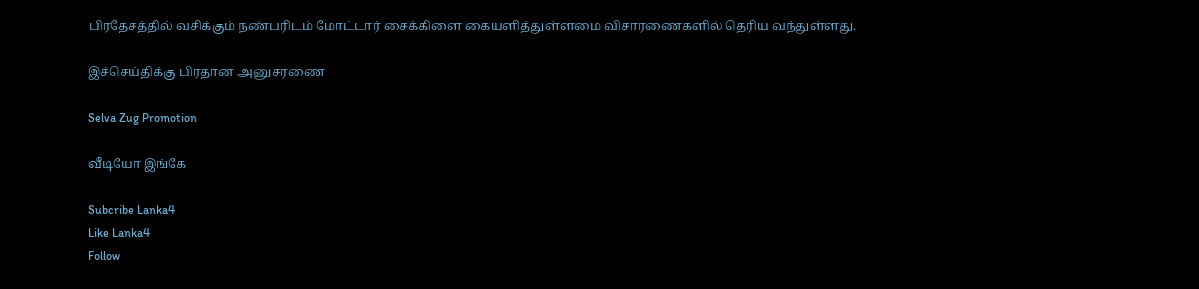பிரதேசத்தில் வசிக்கும் நண்பரிடம் மோட்டார் சைக்கிளை கையளித்துள்ளமை விசாரணைகளில் தெரிய வந்துள்ளது.

இச்செய்திக்கு பிரதான அனுசரணை

Selva Zug Promotion

வீடியோ இங்கே

Subcribe Lanka4
Like Lanka4
Follow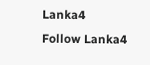Lanka4
Follow Lanka4